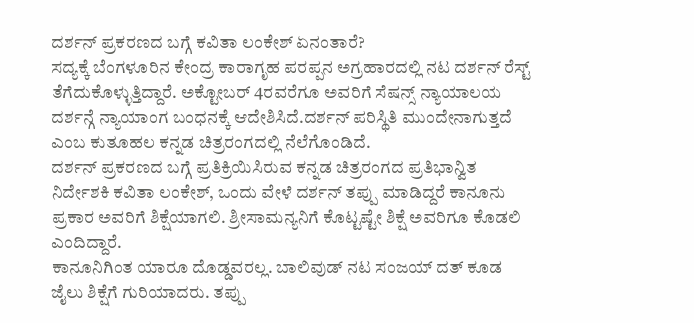ದರ್ಶನ್ ಪ್ರಕರಣದ ಬಗ್ಗೆ ಕವಿತಾ ಲಂಕೇಶ್ ಏನಂತಾರೆ?
ಸದ್ಯಕ್ಕೆ ಬೆಂಗಳೂರಿನ ಕೇಂದ್ರ ಕಾರಾಗೃಹ ಪರಪ್ಪನ ಅಗ್ರಹಾರದಲ್ಲಿ ನಟ ದರ್ಶನ್ ರೆಸ್ಟ್ ತೆಗೆದುಕೊಳ್ಳುತ್ತಿದ್ದಾರೆ. ಅಕ್ಟೋಬರ್ 4ರವರೆಗೂ ಅವರಿಗೆ ಸೆಷನ್ಸ್ ನ್ಯಾಯಾಲಯ ದರ್ಶನ್ಗೆ ನ್ಯಾಯಾಂಗ ಬಂಧನಕ್ಕೆ ಆದೇಶಿಸಿದೆ.ದರ್ಶನ್ ಪರಿಸ್ಥಿತಿ ಮುಂದೇನಾಗುತ್ತದೆ ಎಂಬ ಕುತೂಹಲ ಕನ್ನಡ ಚಿತ್ರರಂಗದಲ್ಲಿ ನೆಲೆಗೊಂಡಿದೆ.
ದರ್ಶನ್ ಪ್ರಕರಣದ ಬಗ್ಗೆ ಪ್ರತಿಕ್ರಿಯಿಸಿರುವ ಕನ್ನಡ ಚಿತ್ರರಂಗದ ಪ್ರತಿಭಾನ್ವಿತ ನಿರ್ದೇಶಕಿ ಕವಿತಾ ಲಂಕೇಶ್, ಒಂದು ವೇಳೆ ದರ್ಶನ್ ತಪ್ಪು ಮಾಡಿದ್ದರೆ ಕಾನೂನು ಪ್ರಕಾರ ಅವರಿಗೆ ಶಿಕ್ಷೆಯಾಗಲಿ. ಶ್ರೀಸಾಮನ್ಯನಿಗೆ ಕೊಟ್ಟಷ್ಟೇ ಶಿಕ್ಷೆ ಅವರಿಗೂ ಕೊಡಲಿ ಎಂದಿದ್ದಾರೆ.
ಕಾನೂನಿಗಿಂತ ಯಾರೂ ದೊಡ್ಡವರಲ್ಲ. ಬಾಲಿವುಡ್ ನಟ ಸಂಜಯ್ ದತ್ ಕೂಡ ಜೈಲು ಶಿಕ್ಷೆಗೆ ಗುರಿಯಾದರು. ತಪ್ಪು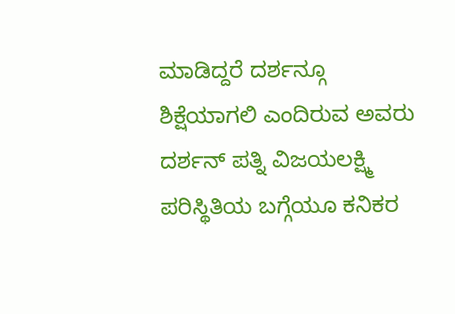ಮಾಡಿದ್ದರೆ ದರ್ಶನ್ಗೂ ಶಿಕ್ಷೆಯಾಗಲಿ ಎಂದಿರುವ ಅವರು ದರ್ಶನ್ ಪತ್ನಿ ವಿಜಯಲಕ್ಷ್ಮಿ ಪರಿಸ್ಥಿತಿಯ ಬಗ್ಗೆಯೂ ಕನಿಕರ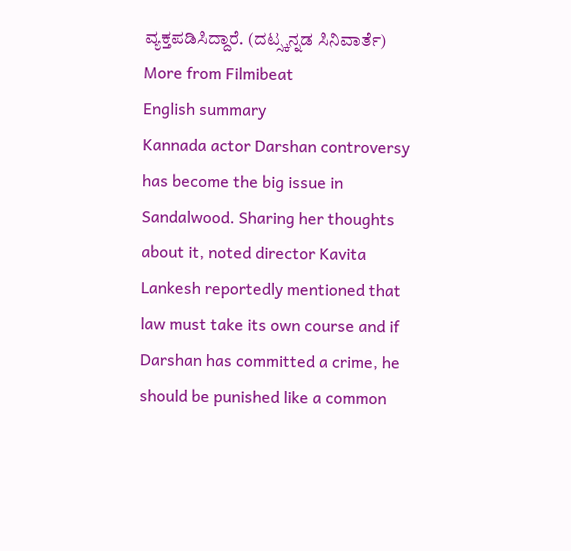ವ್ಯಕ್ತಪಡಿಸಿದ್ದಾರೆ. (ದಟ್ಸ್ಕನ್ನಡ ಸಿನಿವಾರ್ತೆ)
More from Filmibeat
English summary
Kannada actor Darshan controversy has become the big issue in Sandalwood. Sharing her thoughts about it, noted director Kavita Lankesh reportedly mentioned that law must take its own course and if Darshan has committed a crime, he should be punished like a common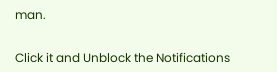man.


Click it and Unblock the Notifications